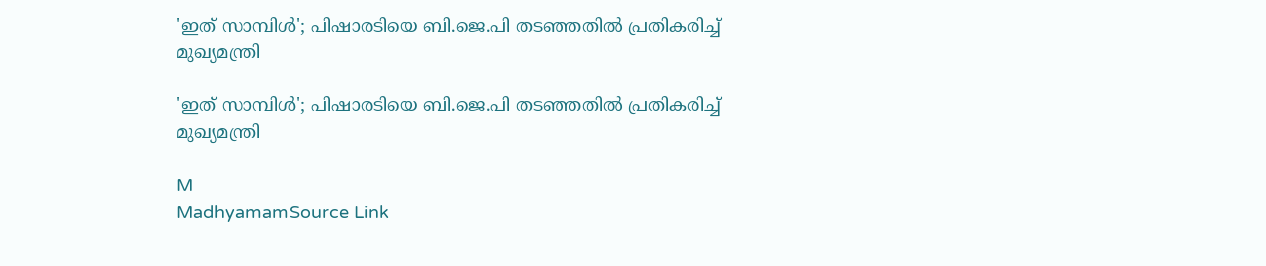'ഇത് സാമ്പിൾ'; പിഷാരടിയെ ബി.ജെ.പി തടഞ്ഞതിൽ പ്രതികരിച്ച് മുഖ്യമന്ത്രി

'ഇത് സാമ്പിൾ'; പിഷാരടിയെ ബി.ജെ.പി തടഞ്ഞതിൽ പ്രതികരിച്ച് മുഖ്യമന്ത്രി

M
MadhyamamSource Link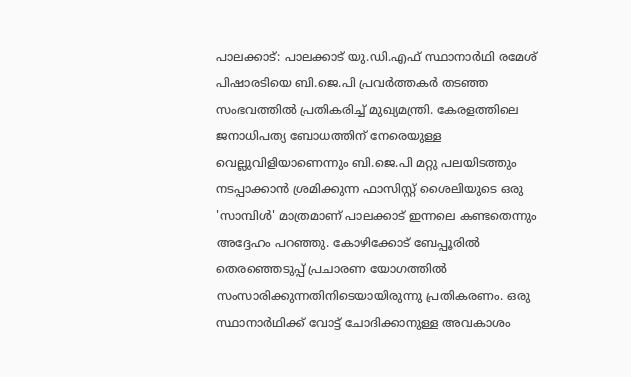പാലക്കാട്: പാലക്കാട് യു.ഡി.എഫ് സ്ഥാനാർഥി രമേശ് പിഷാരടിയെ ബി.ജെ.പി പ്രവർത്തകർ തടഞ്ഞ സംഭവത്തിൽ പ്രതികരിച്ച് മുഖ്യമന്ത്രി. കേരളത്തിലെ ജനാധിപത്യ ബോധത്തിന് നേരെയുള്ള വെല്ലുവിളിയാണെന്നും ബി.ജെ.പി മറ്റു പലയിടത്തും നടപ്പാക്കാൻ ശ്രമിക്കുന്ന ഫാസിസ്റ്റ് ശൈലിയുടെ ഒരു 'സാമ്പിൾ' മാത്രമാണ് പാലക്കാട് ഇന്നലെ കണ്ടതെന്നും അദ്ദേഹം പറഞ്ഞു. കോഴിക്കോട് ബേപ്പൂരിൽ തെരഞ്ഞെടുപ്പ് പ്രചാരണ യോഗത്തിൽ സംസാരിക്കുന്നതിനിടെയായിരുന്നു പ്രതികരണം. ഒരു സ്ഥാനാർഥിക്ക് വോട്ട് ചോദിക്കാനുള്ള അവകാശം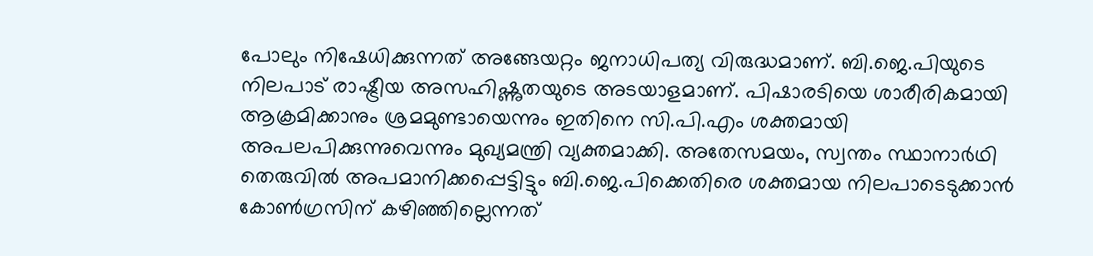പോലും നിഷേധിക്കുന്നത് അങ്ങേയറ്റം ജനാധിപത്യ വിരുദ്ധമാണ്. ബി.ജെ.പിയുടെ നിലപാട് രാഷ്ട്രീയ അസഹിഷ്ണുതയുടെ അടയാളമാണ്. പിഷാരടിയെ ശാരീരികമായി ആക്രമിക്കാനും ശ്രമമുണ്ടായെന്നും ഇതിനെ സി.പി.എം ശക്തമായി അപലപിക്കുന്നുവെന്നും മുഖ്യമന്ത്രി വ്യക്തമാക്കി. അതേസമയം, സ്വന്തം സ്ഥാനാർഥി തെരുവിൽ അപമാനിക്കപ്പെട്ടിട്ടും ബി.ജെ.പിക്കെതിരെ ശക്തമായ നിലപാടെടുക്കാൻ കോൺഗ്രസിന് കഴിഞ്ഞില്ലെന്നത്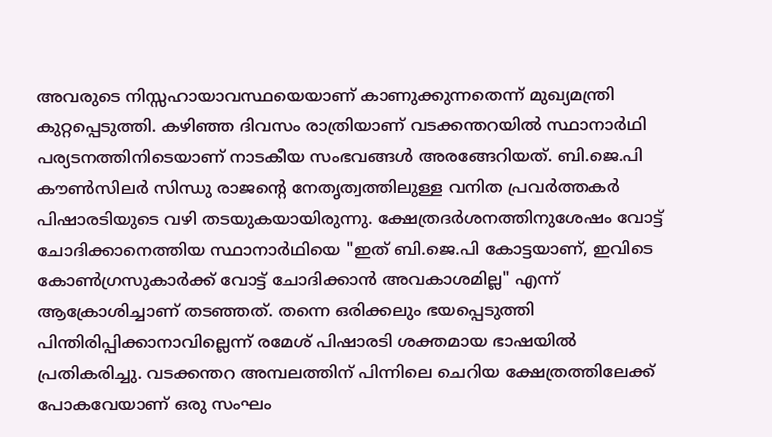അവരുടെ നിസ്സഹായാവസ്ഥയെയാണ് കാണുക്കുന്നതെന്ന് മുഖ്യമന്ത്രി കുറ്റപ്പെടുത്തി. കഴിഞ്ഞ ദിവസം രാത്രിയാണ് വടക്കന്തറയിൽ സ്ഥാനാർഥി പര്യടനത്തിനിടെയാണ് നാടകീയ സംഭവങ്ങൾ അരങ്ങേറിയത്. ബി.ജെ.പി കൗൺസിലർ സിന്ധു രാജന്റെ നേതൃത്വത്തിലുള്ള വനിത പ്രവർത്തകർ പിഷാരടിയുടെ വഴി തടയുകയായിരുന്നു. ക്ഷേത്രദർശനത്തിനുശേഷം വോട്ട് ചോദിക്കാനെത്തിയ സ്ഥാനാർഥിയെ "ഇത് ബി.ജെ.പി കോട്ടയാണ്, ഇവിടെ കോൺഗ്രസുകാർക്ക് വോട്ട് ചോദിക്കാൻ അവകാശമില്ല" എന്ന് ആക്രോശിച്ചാണ് തടഞ്ഞത്. തന്നെ ഒരിക്കലും ഭയപ്പെടുത്തി പിന്തിരിപ്പിക്കാനാവില്ലെന്ന് രമേശ് പിഷാരടി ശക്തമായ ഭാഷയിൽ പ്രതികരിച്ചു. വടക്കന്തറ അമ്പലത്തിന് പിന്നിലെ ചെറിയ ക്ഷേത്രത്തിലേക്ക് പോകവേയാണ് ഒരു സംഘം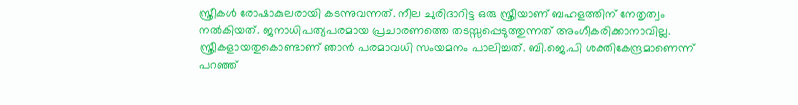സ്ത്രീകൾ രോഷാകുലരായി കടന്നുവന്നത്. നീല ചുരിദാറിട്ട ഒരു സ്ത്രീയാണ് ബഹളത്തിന് നേതൃത്വം നൽകിയത്. ജനാധിപത്യപരമായ പ്രചാരണത്തെ തടസ്സപ്പെടുത്തുന്നത് അംഗീകരിക്കാനാവില്ല. സ്ത്രീകളായതുകൊണ്ടാണ് ഞാൻ പരമാവധി സംയമനം പാലിച്ചത്. ബി.ജെ.പി ശക്തികേന്ദ്രമാണെന്ന് പറഞ്ഞ്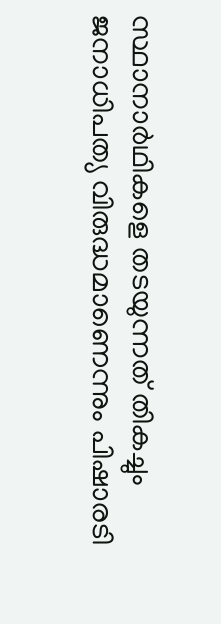സ്ഥാനാർഥികളെ തടയുന്നത് തികച്ചും ജനാധിപത്യ വിരുദ്ധമാണെന്നും പിഷാരടി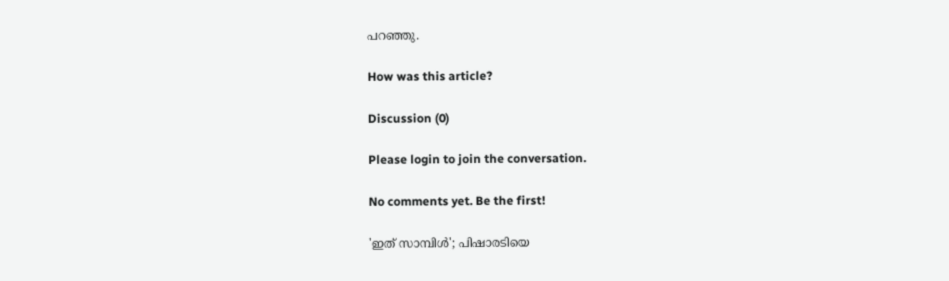പറഞ്ഞു.

How was this article?

Discussion (0)

Please login to join the conversation.

No comments yet. Be the first!

'ഇത് സാമ്പിൾ'; പിഷാരടിയെ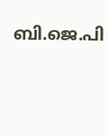ബി.ജെ.പി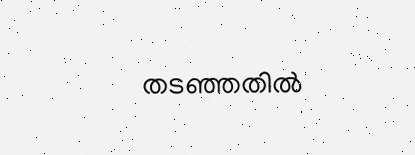തടഞ്ഞതിൽ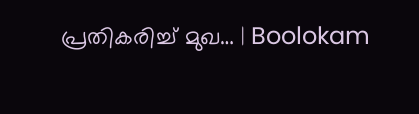പ്രതികരിച്ച് മുഖ… | Boolokam